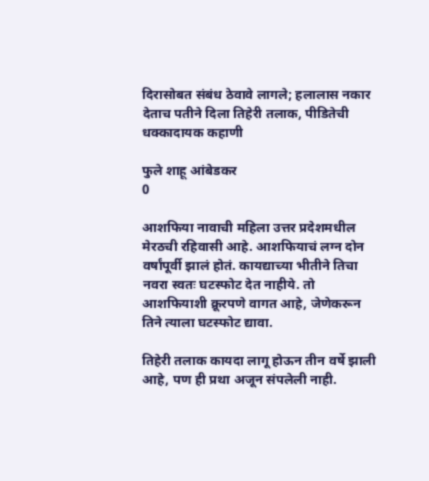दिरासोबत संबंध ठेवावे लागले; हलालास नकार देताच पतीने दिला तिहेरी तलाक, पीडितेची धक्कादायक कहाणी

फुले शाहू आंबेडकर
0

आशफिया नावाची महिला उत्तर प्रदेशमधील मेरठची रहिवासी आहे. आशफियाचं लग्न दोन वर्षांपूर्वी झालं होतं. कायद्याच्या भीतीने तिचा नवरा स्वतः घटस्फोट देत नाहीये. तो आशफियाशी क्रूरपणे वागत आहे, जेणेकरून तिने त्याला घटस्फोट द्यावा.

तिहेरी तलाक कायदा लागू होऊन तीन वर्षे झाली आहे, पण ही प्रथा अजून संपलेली नाही.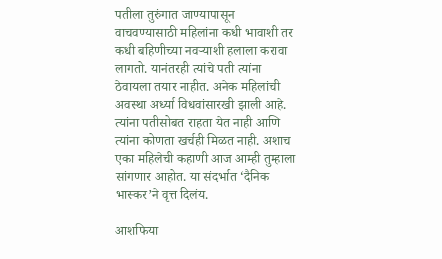पतीला तुरुंगात जाण्यापासून वाचवण्यासाठी महिलांना कधी भावाशी तर कधी बहिणीच्या नवऱ्याशी हलाला करावा लागतो. यानंतरही त्यांचे पती त्यांना ठेवायला तयार नाहीत. अनेक महिलांची अवस्था अर्ध्या विधवांसारखी झाली आहे. त्यांना पतीसोबत राहता येत नाही आणि त्यांना कोणता खर्चही मिळत नाही. अशाच एका महिलेची कहाणी आज आम्ही तुम्हाला सांगणार आहोत. या संदर्भात ‘दैनिक भास्कर’ने वृत्त दिलंय.

आशफिया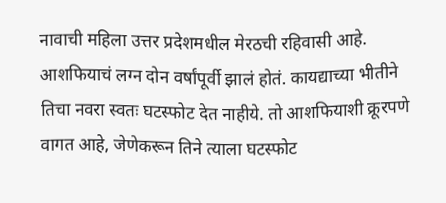नावाची महिला उत्तर प्रदेशमधील मेरठची रहिवासी आहे. आशफियाचं लग्न दोन वर्षांपूर्वी झालं होतं. कायद्याच्या भीतीने तिचा नवरा स्वतः घटस्फोट देत नाहीये. तो आशफियाशी क्रूरपणे वागत आहे, जेणेकरून तिने त्याला घटस्फोट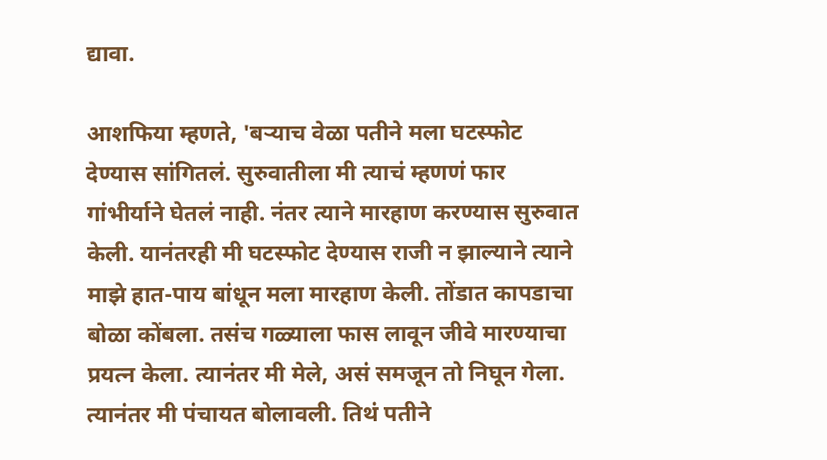द्यावा.

आशफिया म्हणते, 'बर्‍याच वेळा पतीने मला घटस्फोट देण्यास सांगितलं. सुरुवातीला मी त्याचं म्हणणं फार गांभीर्याने घेतलं नाही. नंतर त्याने मारहाण करण्यास सुरुवात केली. यानंतरही मी घटस्फोट देण्यास राजी न झाल्याने त्याने माझे हात-पाय बांधून मला मारहाण केली. तोंडात कापडाचा बोळा कोंबला. तसंच गळ्याला फास लावून जीवे मारण्याचा प्रयत्न केला. त्यानंतर मी मेले, असं समजून तो निघून गेला. त्यानंतर मी पंचायत बोलावली. तिथं पतीने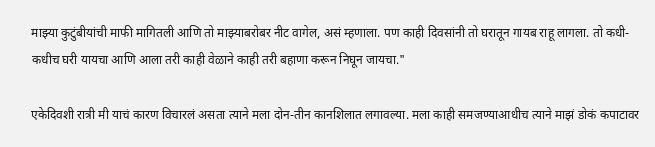माझ्या कुटुंबीयांची माफी मागितली आणि तो माझ्याबरोबर नीट वागेल, असं म्हणाला. पण काही दिवसांनी तो घरातून गायब राहू लागला. तो कधी-कधीच घरी यायचा आणि आला तरी काही वेळाने काही तरी बहाणा करून निघून जायचा."

एकेदिवशी रात्री मी याचं कारण विचारलं असता त्याने मला दोन-तीन कानशिलात लगावल्या. मला काही समजण्याआधीच त्याने माझं डोकं कपाटावर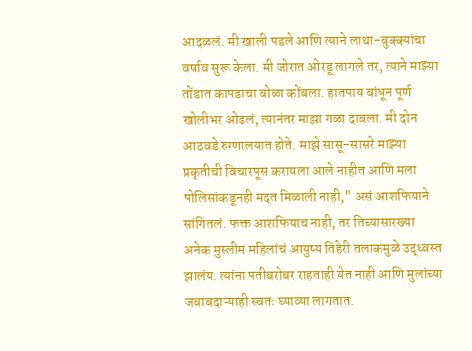आदळलं. मी खाली पडले आणि त्याने लाथा-बुक्क्यांचा वर्षाव सुरू केला. मी जोरात ओरडू लागले तर, त्याने माझ्या तोंडात कापडाचा बोळा कोंबला. हातपाय बांधून पूर्ण खोलीभर ओढलं, त्यानंतर माझा गळा दाबला. मी दोन आठवडे रुग्णालयात होते. माझे सासू-सासरे माझ्या प्रकृतीची विचारपूस करायला आले नाहीत आणि मला पोलिसांकडूनही मदत मिळाली नाही," असं आशफियाने सांगितलं. फक्त आशफियाच नाही, तर तिच्यासारख्या अनेक मुस्लीम महिलांचं आयुष्य तिहेरी तलाकमुळे उद्ध्वस्त झालंय. त्यांना पतीबरोबर राहताही येत नाही आणि मुलांच्या जबाबदाऱ्याही स्वतः घ्याव्या लागतात.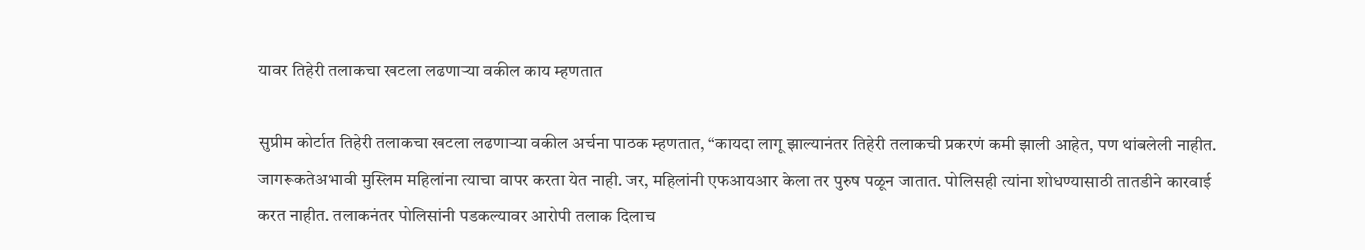यावर तिहेरी तलाकचा खटला लढणाऱ्या वकील काय म्हणतात

सुप्रीम कोर्टात तिहेरी तलाकचा खटला लढणाऱ्या वकील अर्चना पाठक म्हणतात, “कायदा लागू झाल्यानंतर तिहेरी तलाकची प्रकरणं कमी झाली आहेत, पण थांबलेली नाहीत. जागरूकतेअभावी मुस्लिम महिलांना त्याचा वापर करता येत नाही. जर, महिलांनी एफआयआर केला तर पुरुष पळून जातात. पोलिसही त्यांना शोधण्यासाठी तातडीने कारवाई करत नाहीत. तलाकनंतर पोलिसांनी पडकल्यावर आरोपी तलाक दिलाच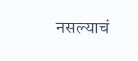नसल्याचं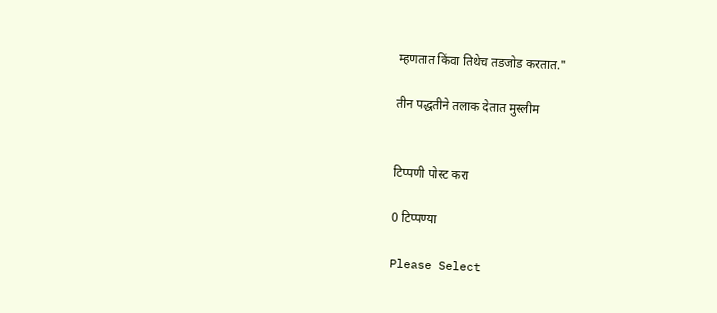म्हणतात किंवा तिथेच तडजोड करतात."

तीन पद्धतीने तलाक देतात मुस्लीम


टिप्पणी पोस्ट करा

0 टिप्पण्या

Please Select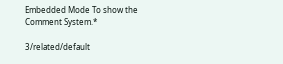Embedded Mode To show the Comment System.*

3/related/default